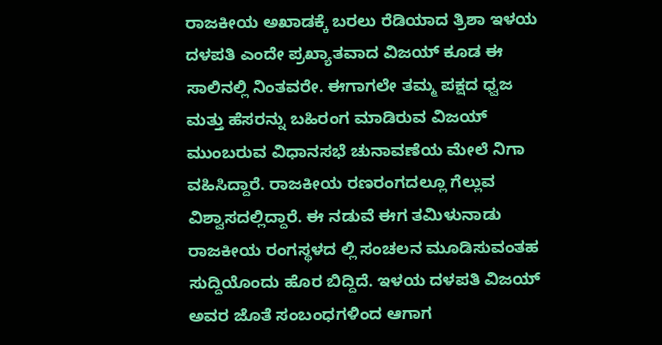ರಾಜಕೀಯ ಅಖಾಡಕ್ಕೆ ಬರಲು ರೆಡಿಯಾದ ತ್ರಿಶಾ ಇಳಯ ದಳಪತಿ ಎಂದೇ ಪ್ರಖ್ಯಾತವಾದ ವಿಜಯ್ ಕೂಡ ಈ ಸಾಲಿನಲ್ಲಿ ನಿಂತವರೇ. ಈಗಾಗಲೇ ತಮ್ಮ ಪಕ್ಷದ ಧ್ವಜ ಮತ್ತು ಹೆಸರನ್ನು ಬಹಿರಂಗ ಮಾಡಿರುವ ವಿಜಯ್ ಮುಂಬರುವ ವಿಧಾನಸಭೆ ಚುನಾವಣೆಯ ಮೇಲೆ ನಿಗಾ ವಹಿಸಿದ್ದಾರೆ. ರಾಜಕೀಯ ರಣರಂಗದಲ್ಲೂ ಗೆಲ್ಲುವ ವಿಶ್ವಾಸದಲ್ಲಿದ್ದಾರೆ. ಈ ನಡುವೆ ಈಗ ತಮಿಳುನಾಡು ರಾಜಕೀಯ ರಂಗಸ್ಥಳದ ಲ್ಲಿ ಸಂಚಲನ ಮೂಡಿಸುವಂತಹ ಸುದ್ದಿಯೊಂದು ಹೊರ ಬಿದ್ದಿದೆ. ಇಳಯ ದಳಪತಿ ವಿಜಯ್ ಅವರ ಜೊತೆ ಸಂಬಂಧಗಳಿಂದ ಆಗಾಗ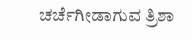ಚರ್ಚೆಗೀಡಾಗುವ ತ್ರಿಶಾ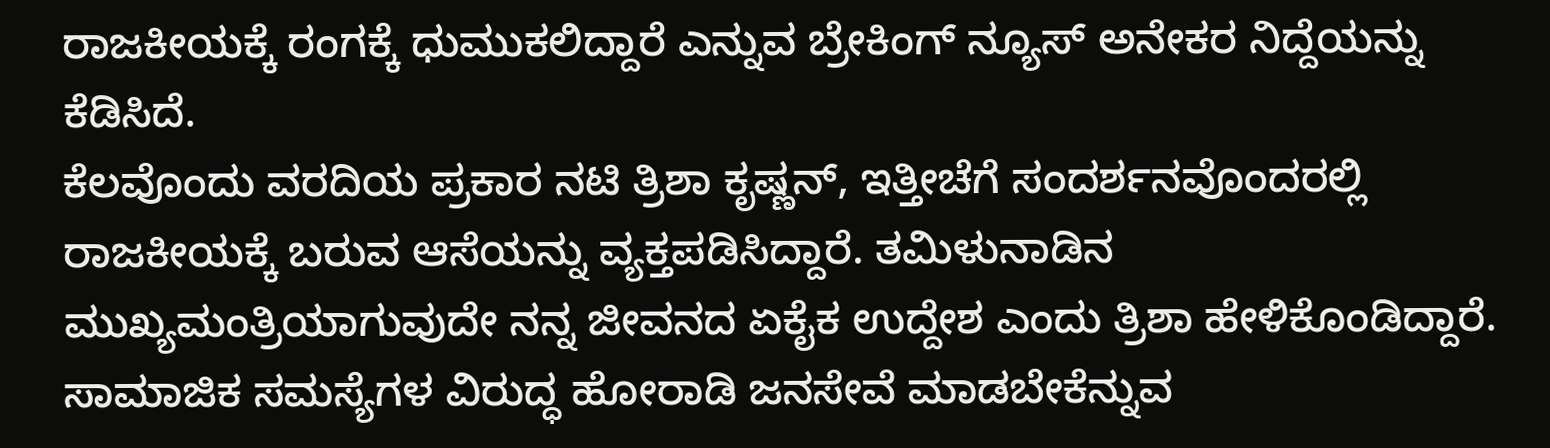ರಾಜಕೀಯಕ್ಕೆ ರಂಗಕ್ಕೆ ಧುಮುಕಲಿದ್ದಾರೆ ಎನ್ನುವ ಬ್ರೇಕಿಂಗ್ ನ್ಯೂಸ್ ಅನೇಕರ ನಿದ್ದೆಯನ್ನು ಕೆಡಿಸಿದೆ.
ಕೆಲವೊಂದು ವರದಿಯ ಪ್ರಕಾರ ನಟಿ ತ್ರಿಶಾ ಕೃಷ್ಣನ್, ಇತ್ತೀಚೆಗೆ ಸಂದರ್ಶನವೊಂದರಲ್ಲಿ ರಾಜಕೀಯಕ್ಕೆ ಬರುವ ಆಸೆಯನ್ನು ವ್ಯಕ್ತಪಡಿಸಿದ್ದಾರೆ. ತಮಿಳುನಾಡಿನ ಮುಖ್ಯಮಂತ್ರಿಯಾಗುವುದೇ ನನ್ನ ಜೀವನದ ಏಕೈಕ ಉದ್ದೇಶ ಎಂದು ತ್ರಿಶಾ ಹೇಳಿಕೊಂಡಿದ್ದಾರೆ. ಸಾಮಾಜಿಕ ಸಮಸ್ಯೆಗಳ ವಿರುದ್ಧ ಹೋರಾಡಿ ಜನಸೇವೆ ಮಾಡಬೇಕೆನ್ನುವ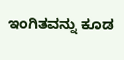ಇಂಗಿತವನ್ನು ಕೂಡ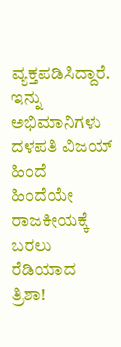ವ್ಯಕ್ತಪಡಿಸಿದ್ದಾರೆ. ಇನ್ನು ಅಭಿಮಾನಿಗಳು ದಳಪತಿ ವಿಜಯ್ ಹಿಂದೆ ಹಿಂದೆಯೇ ರಾಜಕೀಯಕ್ಕೆ ಬರಲು ರೆಡಿಯಾದ ತ್ರಿಶಾ!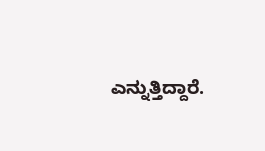ಎನ್ನುತ್ತಿದ್ದಾರೆ.